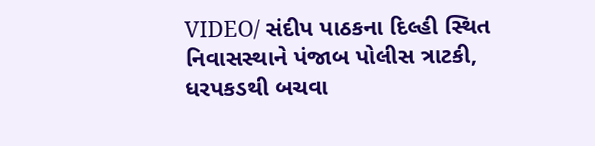VIDEO/ સંદીપ પાઠકના દિલ્હી સ્થિત નિવાસસ્થાને પંજાબ પોલીસ ત્રાટકી, ધરપકડથી બચવા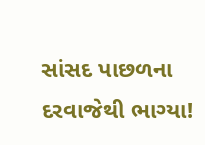સાંસદ પાછળના દરવાજેથી ભાગ્યા!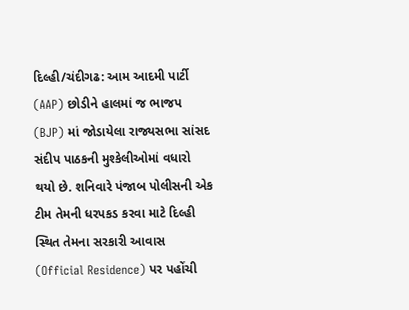દિલ્હી/ચંદીગઢ: આમ આદમી પાર્ટી (AAP) છોડીને હાલમાં જ ભાજપ (BJP) માં જોડાયેલા રાજ્યસભા સાંસદ સંદીપ પાઠકની મુશ્કેલીઓમાં વધારો થયો છે. શનિવારે પંજાબ પોલીસની એક ટીમ તેમની ધરપકડ કરવા માટે દિલ્હી સ્થિત તેમના સરકારી આવાસ (Official Residence) પર પહોંચી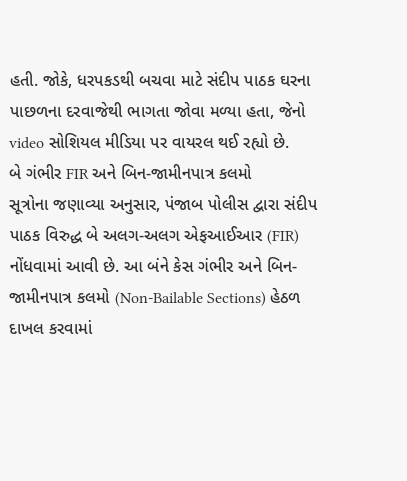હતી. જોકે, ધરપકડથી બચવા માટે સંદીપ પાઠક ઘરના પાછળના દરવાજેથી ભાગતા જોવા મળ્યા હતા, જેનો video સોશિયલ મીડિયા પર વાયરલ થઈ રહ્યો છે.
બે ગંભીર FIR અને બિન-જામીનપાત્ર કલમો
સૂત્રોના જણાવ્યા અનુસાર, પંજાબ પોલીસ દ્વારા સંદીપ પાઠક વિરુદ્ધ બે અલગ-અલગ એફઆઈઆર (FIR) નોંધવામાં આવી છે. આ બંને કેસ ગંભીર અને બિન-જામીનપાત્ર કલમો (Non-Bailable Sections) હેઠળ દાખલ કરવામાં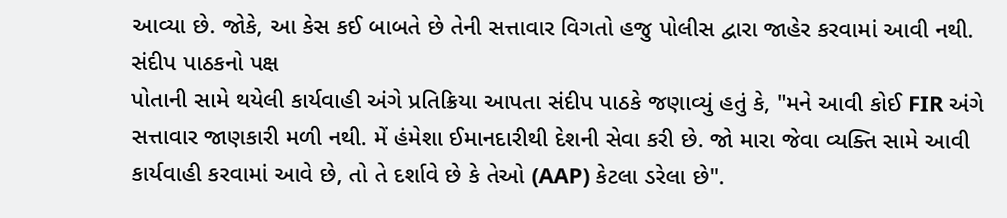આવ્યા છે. જોકે, આ કેસ કઈ બાબતે છે તેની સત્તાવાર વિગતો હજુ પોલીસ દ્વારા જાહેર કરવામાં આવી નથી.
સંદીપ પાઠકનો પક્ષ
પોતાની સામે થયેલી કાર્યવાહી અંગે પ્રતિક્રિયા આપતા સંદીપ પાઠકે જણાવ્યું હતું કે, "મને આવી કોઈ FIR અંગે સત્તાવાર જાણકારી મળી નથી. મેં હંમેશા ઈમાનદારીથી દેશની સેવા કરી છે. જો મારા જેવા વ્યક્તિ સામે આવી કાર્યવાહી કરવામાં આવે છે, તો તે દર્શાવે છે કે તેઓ (AAP) કેટલા ડરેલા છે".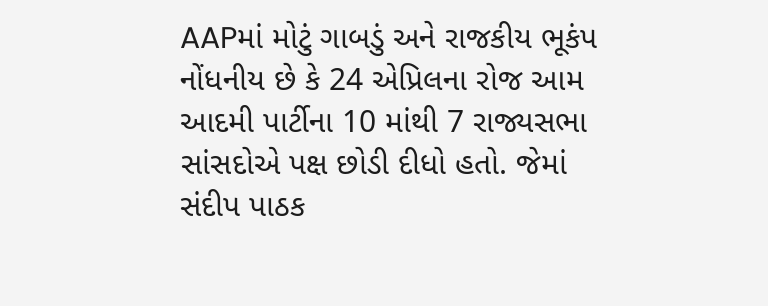AAPમાં મોટું ગાબડું અને રાજકીય ભૂકંપ
નોંધનીય છે કે 24 એપ્રિલના રોજ આમ આદમી પાર્ટીના 10 માંથી 7 રાજ્યસભા સાંસદોએ પક્ષ છોડી દીધો હતો. જેમાં સંદીપ પાઠક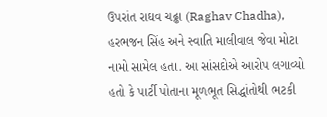ઉપરાંત રાઘવ ચઢ્ઢા (Raghav Chadha), હરભજન સિંહ અને સ્વાતિ માલીવાલ જેવા મોટા નામો સામેલ હતા. આ સાંસદોએ આરોપ લગાવ્યો હતો કે પાર્ટી પોતાના મૂળભૂત સિદ્ધાંતોથી ભટકી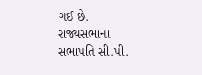ગઈ છે. રાજ્યસભાના સભાપતિ સી.પી.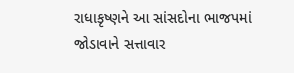રાધાકૃષ્ણને આ સાંસદોના ભાજપમાં જોડાવાને સત્તાવાર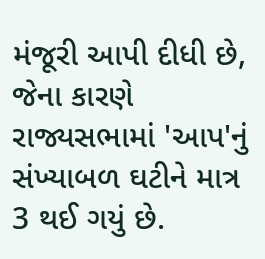મંજૂરી આપી દીધી છે, જેના કારણે રાજ્યસભામાં 'આપ'નું સંખ્યાબળ ઘટીને માત્ર 3 થઈ ગયું છે.